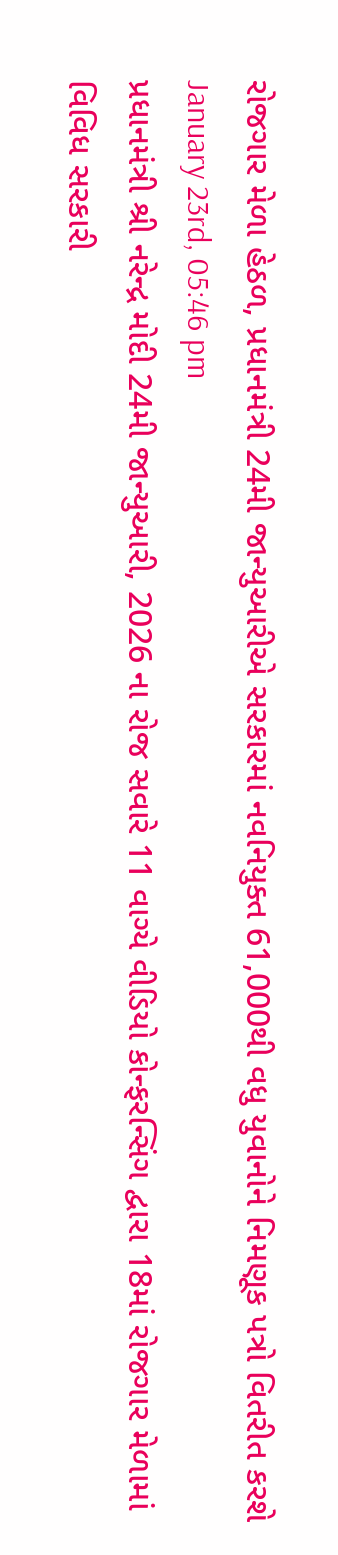રોજગાર મેળા હેઠળ, પ્રધાનમંત્રી 24મી જાન્યુઆરીએ સરકારમાં નવનિયુક્ત 61,000થી વધુ યુવાનોને નિમણૂક પત્રો વિતરીત કરશે
January 23rd, 05:46 pm
પ્રધાનમંત્રી શ્રી નરેન્દ્ર મોદી 24મી જાન્યુઆરી, 2026 ના રોજ સવારે 11 વાગ્યે વીડિયો કોન્ફરન્સિંગ દ્વારા 18માં રોજગાર મેળામાં વિવિધ સરકારી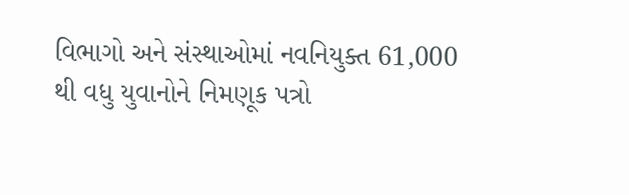વિભાગો અને સંસ્થાઓમાં નવનિયુક્ત 61,000 થી વધુ યુવાનોને નિમણૂક પત્રો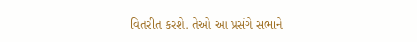વિતરીત કરશે. તેઓ આ પ્રસંગે સભાને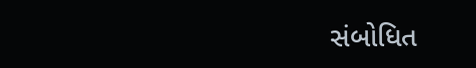સંબોધિત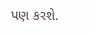પણ કરશે.